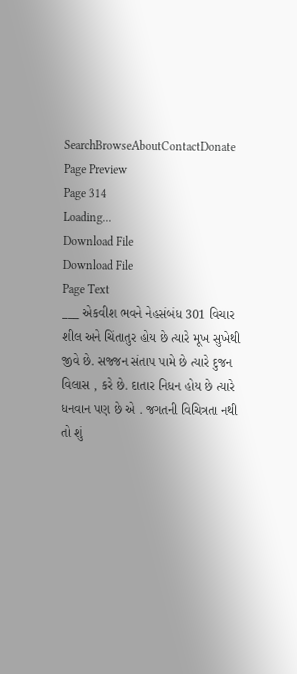SearchBrowseAboutContactDonate
Page Preview
Page 314
Loading...
Download File
Download File
Page Text
___ એકવીશ ભવને નેહસંબંધ 301 વિચાર શીલ અને ચિંતાતુર હોય છે ત્યારે મૂખ સુખેથી જીવે છે. સજ્જન સંતાપ પામે છે ત્યારે દુજન વિલાસ , કરે છે. દાતાર નિધન હોય છે ત્યારે ધનવાન પણ છે એ . જગતની વિચિત્રતા નથી તો શું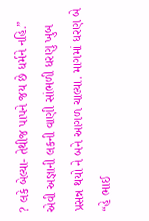? લકે બેલ્યા- તેથીજ પાપને જય છે ધર્મને નહિ.” એવી અજ્ઞાની લકની વાણી સાંભળી ધરણુ ખુબ પ્રસન્ન થયો ને બને આગળ ચાલ્યા. માગમાં ધરણ બે “હે ભાઈ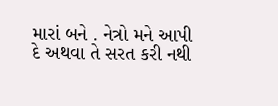મારાં બને . નેત્રો મને આપી દે અથવા તે સરત કરી નથી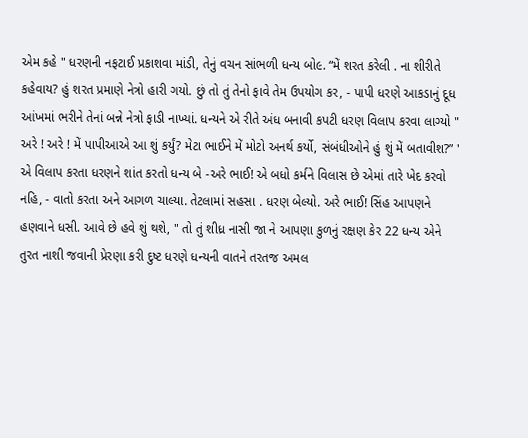એમ કહે " ધરણની નફટાઈ પ્રકાશવા માંડી, તેનું વચન સાંભળી ધન્ય બો૯. “મેં શરત કરેલી . ના શીરીતે કહેવાય? હું શરત પ્રમાણે નેત્રો હારી ગયો. છું તો તું તેનો ફાવે તેમ ઉપયોગ કર, - પાપી ધરણે આકડાનું દૂધ આંખમાં ભરીને તેનાં બન્ને નેત્રો ફાડી નાખ્યાં. ધન્યને એ રીતે અંધ બનાવી કપટી ધરણ વિલાપ કરવા લાગ્યો " અરે ! અરે ! મેં પાપીઆએ આ શું કર્યું? મેટા ભાઈને મેં મોટો અનર્થ કર્યો, સંબંધીઓને હું શું મેં બતાવીશ?” ' એ વિલાપ કરતા ધરણને શાંત કરતો ધન્ય બે -અરે ભાઈ! એ બધો કર્મને વિલાસ છે એમાં તારે ખેદ કરવો નહિ, - વાતો કરતા અને આગળ ચાલ્યા. તેટલામાં સહસા . ધરણ બેલ્યો. અરે ભાઈ! સિંહ આપણને હણવાને ધસી. આવે છે હવે શું થશે, " તો તું શીધ્ર નાસી જા ને આપણા કુળનું રક્ષણ કેર 22 ધન્ય એને તુરત નાશી જવાની પ્રેરણા કરી દુષ્ટ ધરણે ધન્યની વાતને તરતજ અમલ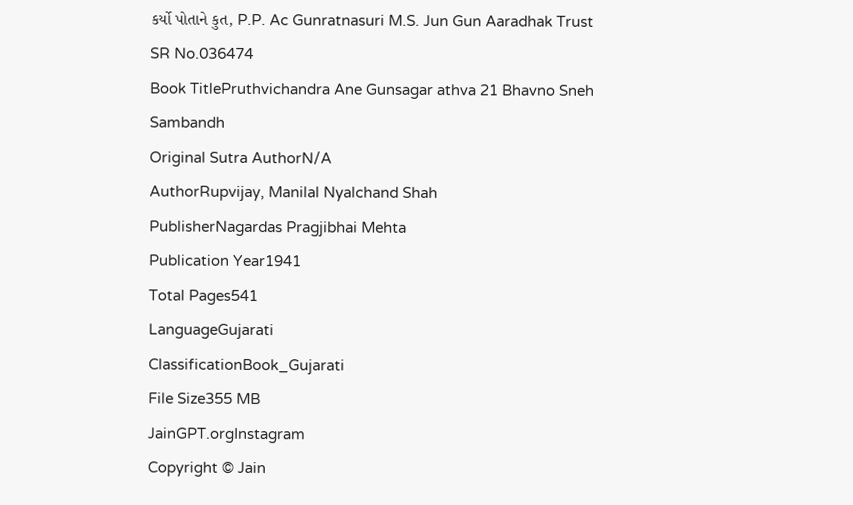કર્યો પોતાને કુત, P.P. Ac Gunratnasuri M.S. Jun Gun Aaradhak Trust
SR No.036474
Book TitlePruthvichandra Ane Gunsagar athva 21 Bhavno Sneh Sambandh
Original Sutra AuthorN/A
AuthorRupvijay, Manilal Nyalchand Shah
PublisherNagardas Pragjibhai Mehta
Publication Year1941
Total Pages541
LanguageGujarati
ClassificationBook_Gujarati
File Size355 MB
JainGPT.orgInstagram
Copyright © Jain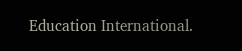Education International.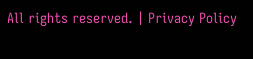All rights reserved. | Privacy Policy